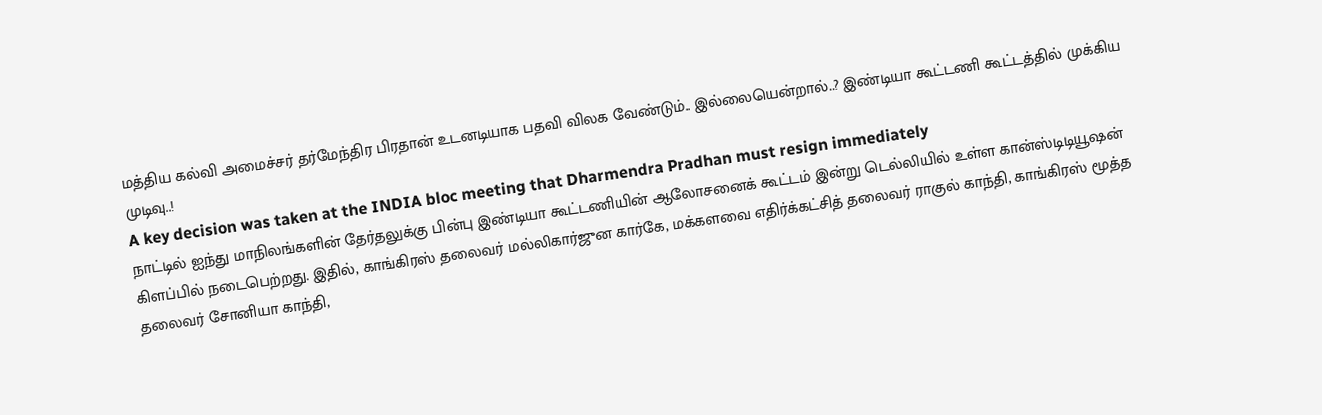மத்திய கல்வி அமைச்சர் தர்மேந்திர பிரதான் உடனடியாக பதவி விலக வேண்டும்.. இல்லையென்றால்..? இண்டியா கூட்டணி கூட்டத்தில் முக்கிய முடிவு..!
A key decision was taken at the INDIA bloc meeting that Dharmendra Pradhan must resign immediately
நாட்டில் ஐந்து மாநிலங்களின் தேர்தலுக்கு பின்பு இண்டியா கூட்டணியின் ஆலோசனைக் கூட்டம் இன்று டெல்லியில் உள்ள கான்ஸ்டிடியூஷன் கிளப்பில் நடைபெற்றது. இதில், காங்கிரஸ் தலைவர் மல்லிகார்ஜுன கார்கே, மக்களவை எதிர்க்கட்சித் தலைவர் ராகுல் காந்தி, காங்கிரஸ் மூத்த தலைவர் சோனியா காந்தி,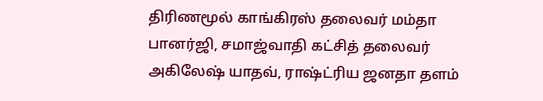திரிணமூல் காங்கிரஸ் தலைவர் மம்தா பானர்ஜி, சமாஜ்வாதி கட்சித் தலைவர் அகிலேஷ் யாதவ், ராஷ்ட்ரிய ஜனதா தளம்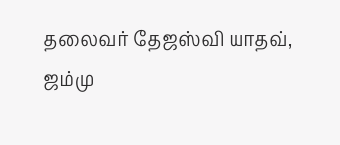தலைவர் தேஜஸ்வி யாதவ், ஜம்மு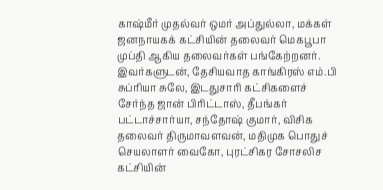காஷ்மீர் முதல்வர் ஒமர் அப்துல்லா, மக்கள் ஜனநாயகக் கட்சியின் தலைவர் மெகபூபா முப்தி ஆகிய தலைவர்கள் பங்கேற்றனர்.
இவர்களுடன், தேசியவாத காங்கிரஸ் எம்.பி சுப்ரியா சுலே, இடதுசாரி கட்சிகளைச் சேர்ந்த ஜான் பிரிட்டாஸ், தீபங்கர் பட்டாச்சார்யா, சந்தோஷ் குமார், விசிக தலைவர் திருமாவளவன், மதிமுக பொதுச் செயலாளர் வைகோ, புரட்சிகர சோசலிச கட்சியின்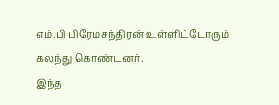எம்.பி பிரேமசந்திரன் உள்ளிட்டோரும் கலந்து கொண்டனர்.
இந்த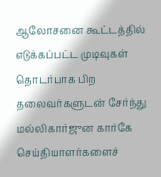ஆலோசனை கூட்டத்தில் எடுக்கப்பட்ட முடிவுகள் தொடர்பாக பிற தலைவர்களுடன் சேர்ந்து மல்லிகார்ஜுன கார்கே செய்தியாளர்களைச்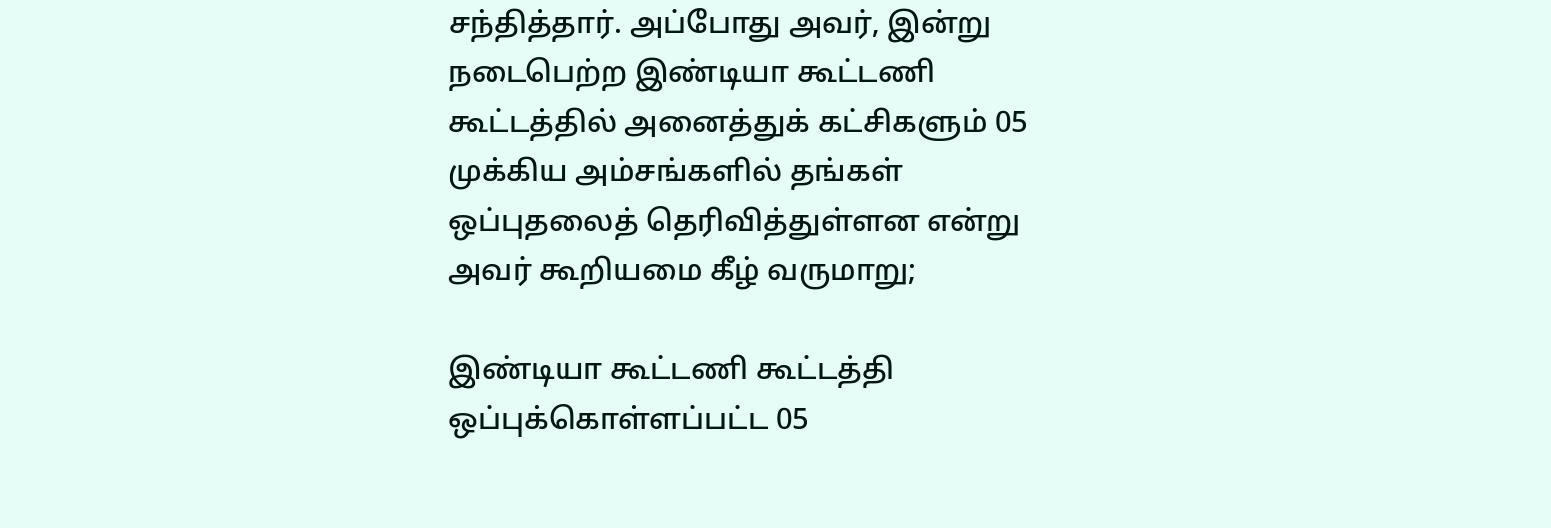சந்தித்தார். அப்போது அவர், இன்று நடைபெற்ற இண்டியா கூட்டணி கூட்டத்தில் அனைத்துக் கட்சிகளும் 05 முக்கிய அம்சங்களில் தங்கள் ஒப்புதலைத் தெரிவித்துள்ளன என்று அவர் கூறியமை கீழ் வருமாறு;

இண்டியா கூட்டணி கூட்டத்தி ஒப்புக்கொள்ளப்பட்ட 05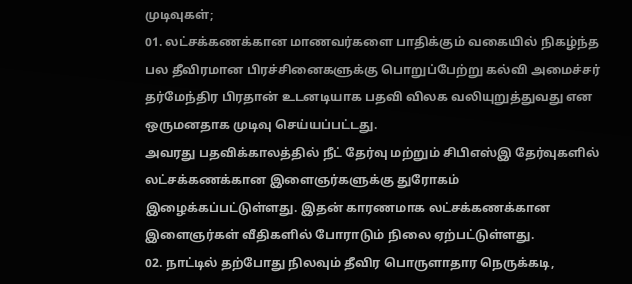முடிவுகள்;
01. லட்சக்கணக்கான மாணவர்களை பாதிக்கும் வகையில் நிகழ்ந்த பல தீவிரமான பிரச்சினைகளுக்கு பொறுப்பேற்று கல்வி அமைச்சர் தர்மேந்திர பிரதான் உடனடியாக பதவி விலக வலியுறுத்துவது என ஒருமனதாக முடிவு செய்யப்பட்டது.
அவரது பதவிக்காலத்தில் நீட் தேர்வு மற்றும் சிபிஎஸ்இ தேர்வுகளில் லட்சக்கணக்கான இளைஞர்களுக்கு துரோகம் இழைக்கப்பட்டுள்ளது. இதன் காரணமாக லட்சக்கணக்கான இளைஞர்கள் வீதிகளில் போராடும் நிலை ஏற்பட்டுள்ளது.
02. நாட்டில் தற்போது நிலவும் தீவிர பொருளாதார நெருக்கடி,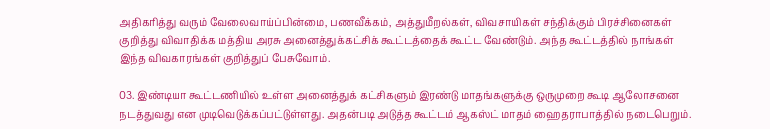அதிகரித்து வரும் வேலைவாய்ப்பின்மை, பணவீக்கம், அத்துமீறல்கள், விவசாயிகள் சந்திக்கும் பிரச்சினைகள் குறித்து விவாதிக்க மத்திய அரசு அனைத்துக்கட்சிக் கூட்டத்தைக் கூட்ட வேண்டும். அந்த கூட்டத்தில் நாங்கள் இந்த விவகாரங்கள் குறித்துப் பேசுவோம்.

03. இண்டியா கூட்டணியில் உள்ள அனைத்துக் கட்சிகளும் இரண்டு மாதங்களுக்கு ஒருமுறை கூடி ஆலோசனை நடத்துவது என முடிவெடுக்கப்பட்டுள்ளது. அதன்படி அடுத்த கூட்டம் ஆகஸ்ட் மாதம் ஹைதராபாத்தில் நடைபெறும்.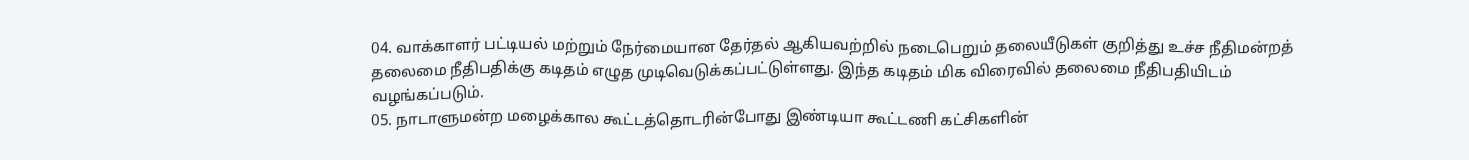04. வாக்காளர் பட்டியல் மற்றும் நேர்மையான தேர்தல் ஆகியவற்றில் நடைபெறும் தலையீடுகள் குறித்து உச்ச நீதிமன்றத் தலைமை நீதிபதிக்கு கடிதம் எழுத முடிவெடுக்கப்பட்டுள்ளது. இந்த கடிதம் மிக விரைவில் தலைமை நீதிபதியிடம் வழங்கப்படும்.
05. நாடாளுமன்ற மழைக்கால கூட்டத்தொடரின்போது இண்டியா கூட்டணி கட்சிகளின்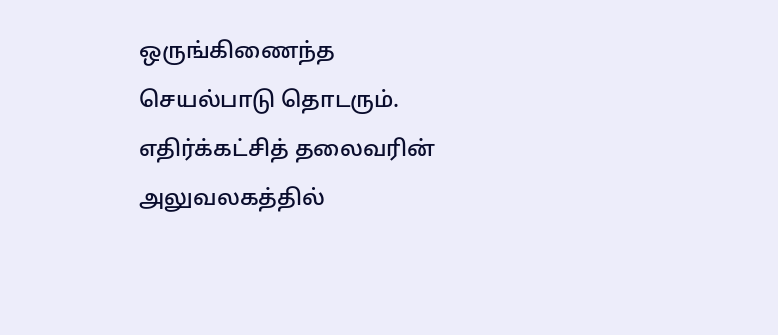ஒருங்கிணைந்த செயல்பாடு தொடரும். எதிர்க்கட்சித் தலைவரின் அலுவலகத்தில்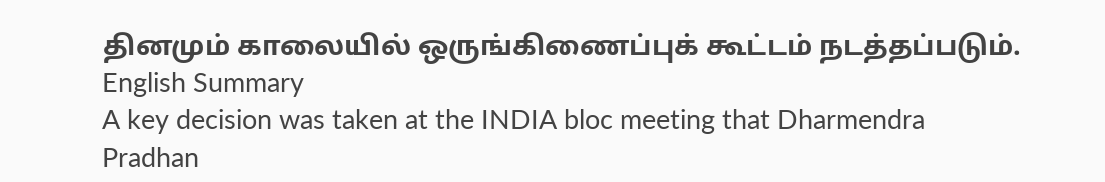தினமும் காலையில் ஒருங்கிணைப்புக் கூட்டம் நடத்தப்படும்.
English Summary
A key decision was taken at the INDIA bloc meeting that Dharmendra Pradhan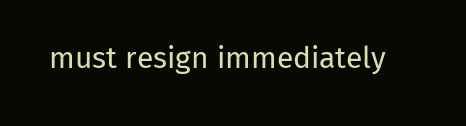must resign immediately